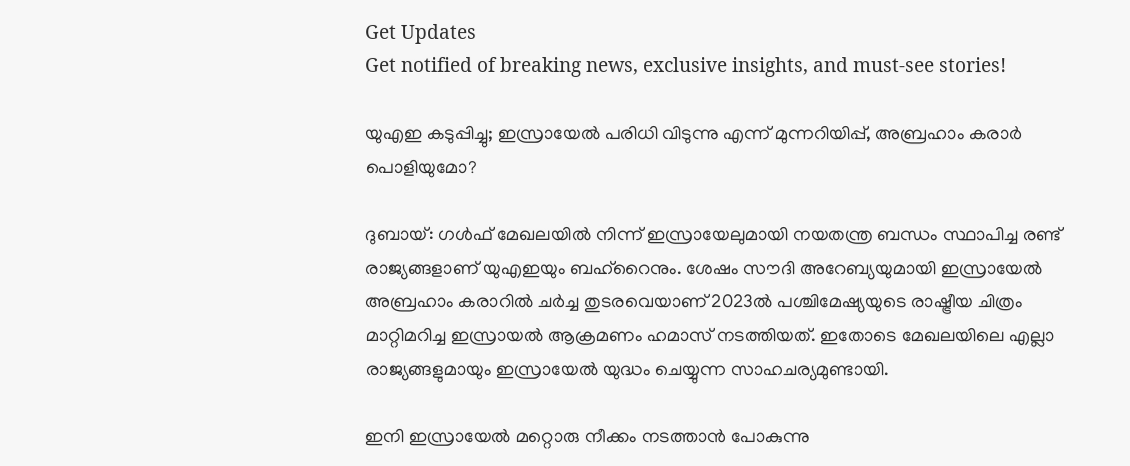Get Updates
Get notified of breaking news, exclusive insights, and must-see stories!

യുഎഇ കടുപ്പിച്ചു; ഇസ്രായേല്‍ പരിധി വിടുന്നു എന്ന് മുന്നറിയിപ്പ്, അബ്രഹാം കരാര്‍ പൊളിയുമോ?

ദുബായ്: ഗള്‍ഫ് മേഖലയില്‍ നിന്ന് ഇസ്രായേലുമായി നയതന്ത്ര ബന്ധം സ്ഥാപിച്ച രണ്ട് രാജ്യങ്ങളാണ് യുഎഇയും ബഹ്‌റൈനും. ശേഷം സൗദി അറേബ്യയുമായി ഇസ്രായേല്‍ അബ്രഹാം കരാറില്‍ ചര്‍ച്ച തുടരവെയാണ് 2023ല്‍ പശ്ചിമേഷ്യയുടെ രാഷ്ട്രീയ ചിത്രം മാറ്റിമറിച്ച ഇസ്രായല്‍ ആക്രമണം ഹമാസ് നടത്തിയത്. ഇതോടെ മേഖലയിലെ എല്ലാ രാജ്യങ്ങളുമായും ഇസ്രായേല്‍ യുദ്ധം ചെയ്യുന്ന സാഹചര്യമുണ്ടായി.

ഇനി ഇസ്രായേല്‍ മറ്റൊരു നീക്കം നടത്താന്‍ പോകുന്നു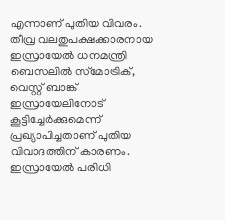എന്നാണ് പുതിയ വിവരം. തീവ്ര വലതുപക്ഷക്കാരനായ ഇസ്രായേല്‍ ധനമന്ത്രി ബെസലില്‍ സ്‌മോട്രിക്, വെസ്റ്റ് ബാങ്ക് ഇസ്രായേലിനോട് കൂട്ടിച്ചേര്‍ക്കുമെന്ന് പ്രഖ്യാപിച്ചതാണ് പുതിയ വിവാദത്തിന് കാരണം. ഇസ്രായേല്‍ പരിധി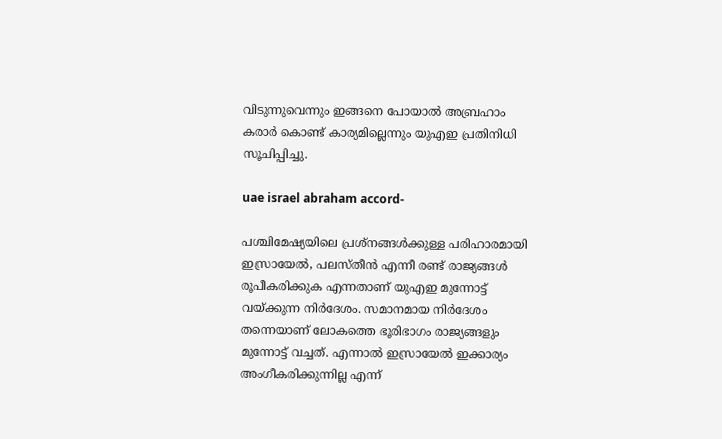വിടുന്നുവെന്നും ഇങ്ങനെ പോയാല്‍ അബ്രഹാം കരാര്‍ കൊണ്ട് കാര്യമില്ലെന്നും യുഎഇ പ്രതിനിധി സൂചിപ്പിച്ചു.

uae israel abraham accord-

പശ്ചിമേഷ്യയിലെ പ്രശ്‌നങ്ങള്‍ക്കുള്ള പരിഹാരമായി ഇസ്രായേല്‍, പലസ്തീന്‍ എന്നീ രണ്ട് രാജ്യങ്ങള്‍ രൂപീകരിക്കുക എന്നതാണ് യുഎഇ മുന്നോട്ട് വയ്ക്കുന്ന നിര്‍ദേശം. സമാനമായ നിര്‍ദേശം തന്നെയാണ് ലോകത്തെ ഭൂരിഭാഗം രാജ്യങ്ങളും മുന്നോട്ട് വച്ചത്. എന്നാല്‍ ഇസ്രായേല്‍ ഇക്കാര്യം അംഗീകരിക്കുന്നില്ല എന്ന്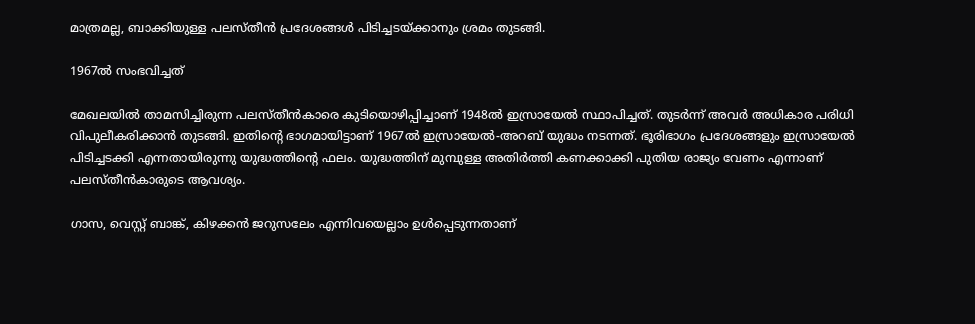മാത്രമല്ല, ബാക്കിയുള്ള പലസ്തീന്‍ പ്രദേശങ്ങള്‍ പിടിച്ചടയ്ക്കാനും ശ്രമം തുടങ്ങി.

1967ല്‍ സംഭവിച്ചത്

മേഖലയില്‍ താമസിച്ചിരുന്ന പലസ്തീന്‍കാരെ കുടിയൊഴിപ്പിച്ചാണ് 1948ല്‍ ഇസ്രായേല്‍ സ്ഥാപിച്ചത്. തുടര്‍ന്ന് അവര്‍ അധികാര പരിധി വിപുലീകരിക്കാന്‍ തുടങ്ങി. ഇതിന്റെ ഭാഗമായിട്ടാണ് 1967ല്‍ ഇസ്രായേല്‍-അറബ് യുദ്ധം നടന്നത്. ഭൂരിഭാഗം പ്രദേശങ്ങളും ഇസ്രായേല്‍ പിടിച്ചടക്കി എന്നതായിരുന്നു യുദ്ധത്തിന്റെ ഫലം. യുദ്ധത്തിന് മുമ്പുള്ള അതിര്‍ത്തി കണക്കാക്കി പുതിയ രാജ്യം വേണം എന്നാണ് പലസ്തീന്‍കാരുടെ ആവശ്യം.

ഗാസ, വെസ്റ്റ് ബാങ്ക്, കിഴക്കന്‍ ജറുസലേം എന്നിവയെല്ലാം ഉള്‍പ്പെടുന്നതാണ്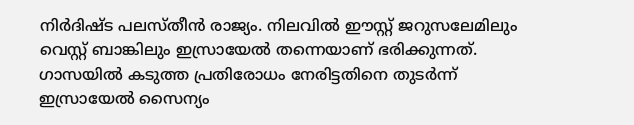നിര്‍ദിഷ്ട പലസ്തീന്‍ രാജ്യം. നിലവില്‍ ഈസ്റ്റ് ജറുസലേമിലും വെസ്റ്റ് ബാങ്കിലും ഇസ്രായേല്‍ തന്നെയാണ് ഭരിക്കുന്നത്. ഗാസയില്‍ കടുത്ത പ്രതിരോധം നേരിട്ടതിനെ തുടര്‍ന്ന് ഇസ്രായേല്‍ സൈന്യം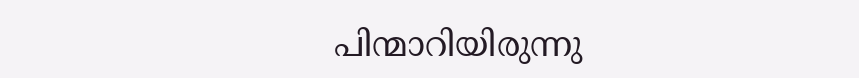പിന്മാറിയിരുന്നു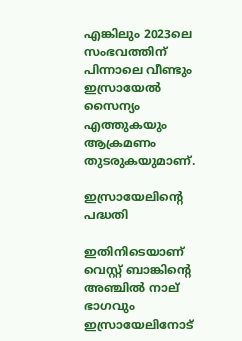എങ്കിലും 2023ലെ സംഭവത്തിന് പിന്നാലെ വീണ്ടും ഇസ്രായേല്‍ സൈന്യം എത്തുകയും ആക്രമണം തുടരുകയുമാണ്.

ഇസ്രായേലിന്റെ പദ്ധതി

ഇതിനിടെയാണ് വെസ്റ്റ് ബാങ്കിന്റെ അഞ്ചില്‍ നാല് ഭാഗവും ഇസ്രായേലിനോട്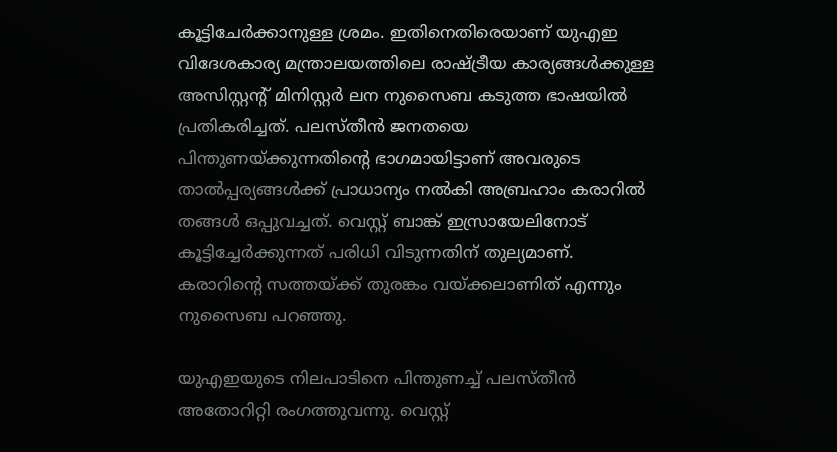കൂട്ടിചേര്‍ക്കാനുള്ള ശ്രമം. ഇതിനെതിരെയാണ് യുഎഇ വിദേശകാര്യ മന്ത്രാലയത്തിലെ രാഷ്ട്രീയ കാര്യങ്ങള്‍ക്കുള്ള അസിസ്റ്റന്റ് മിനിസ്റ്റര്‍ ലന നുസൈബ കടുത്ത ഭാഷയില്‍ പ്രതികരിച്ചത്. പലസ്തീന്‍ ജനതയെ പിന്തുണയ്ക്കുന്നതിന്റെ ഭാഗമായിട്ടാണ് അവരുടെ താല്‍പ്പര്യങ്ങള്‍ക്ക് പ്രാധാന്യം നല്‍കി അബ്രഹാം കരാറില്‍ തങ്ങള്‍ ഒപ്പുവച്ചത്. വെസ്റ്റ് ബാങ്ക് ഇസ്രായേലിനോട് കൂട്ടിച്ചേര്‍ക്കുന്നത് പരിധി വിടുന്നതിന് തുല്യമാണ്. കരാറിന്റെ സത്തയ്ക്ക് തുരങ്കം വയ്ക്കലാണിത് എന്നും നുസൈബ പറഞ്ഞു.

യുഎഇയുടെ നിലപാടിനെ പിന്തുണച്ച് പലസ്തീന്‍ അതോറിറ്റി രംഗത്തുവന്നു. വെസ്റ്റ്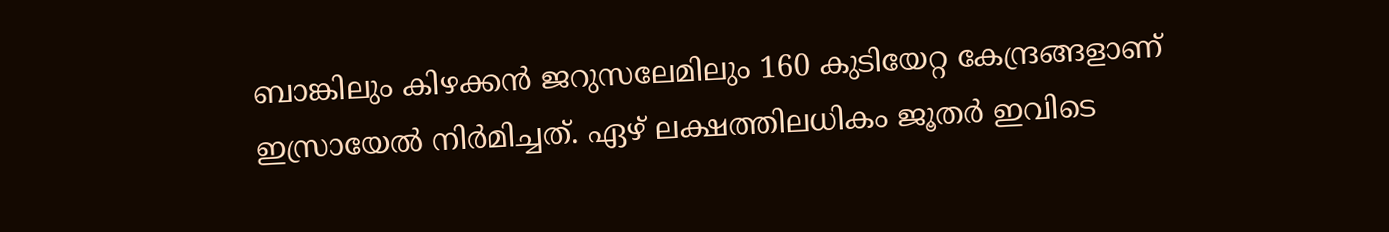ബാങ്കിലും കിഴക്കന്‍ ജറുസലേമിലും 160 കുടിയേറ്റ കേന്ദ്രങ്ങളാണ് ഇസ്രായേല്‍ നിര്‍മിച്ചത്. ഏഴ് ലക്ഷത്തിലധികം ജൂതര്‍ ഇവിടെ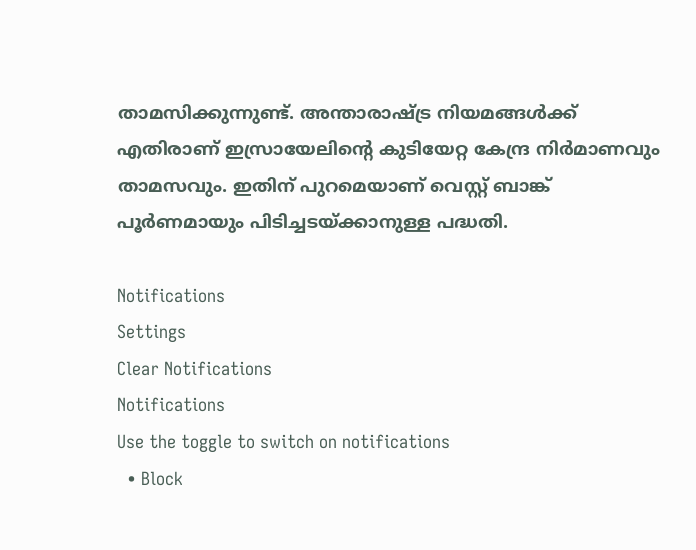താമസിക്കുന്നുണ്ട്. അന്താരാഷ്ട്ര നിയമങ്ങള്‍ക്ക് എതിരാണ് ഇസ്രായേലിന്റെ കുടിയേറ്റ കേന്ദ്ര നിര്‍മാണവും താമസവും. ഇതിന് പുറമെയാണ് വെസ്റ്റ് ബാങ്ക് പൂര്‍ണമായും പിടിച്ചടയ്ക്കാനുള്ള പദ്ധതി.

Notifications
Settings
Clear Notifications
Notifications
Use the toggle to switch on notifications
  • Block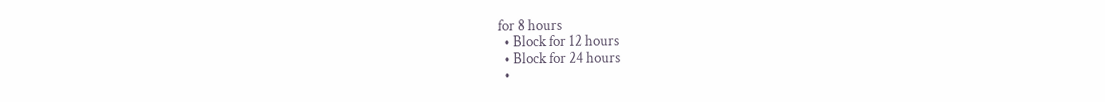for 8 hours
  • Block for 12 hours
  • Block for 24 hours
  •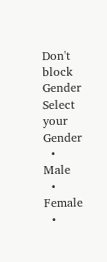Don't block
Gender
Select your Gender
  • Male
  • Female
  •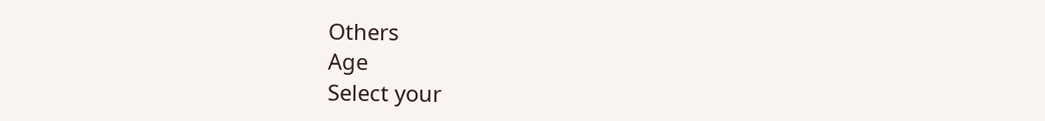Others
Age
Select your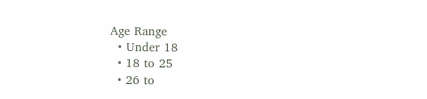Age Range
  • Under 18
  • 18 to 25
  • 26 to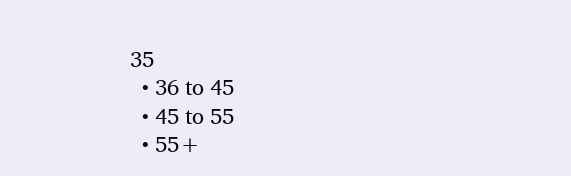35
  • 36 to 45
  • 45 to 55
  • 55+